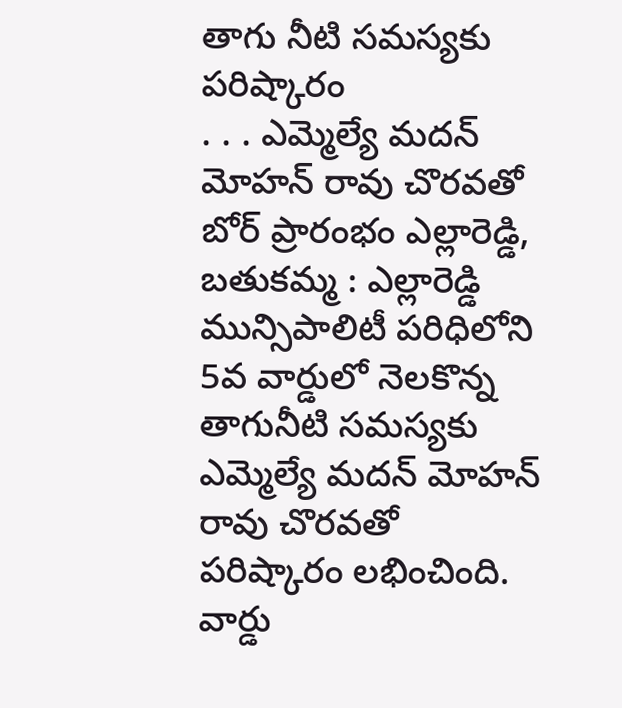తాగు నీటి సమస్యకు పరిష్కారం
. . . ఎమ్మెల్యే మదన్ మోహన్ రావు చొరవతో బోర్ ప్రారంభం ఎల్లారెడ్డి, బతుకమ్మ : ఎల్లారెడ్డి మున్సిపాలిటీ పరిధిలోని 5వ వార్డులో నెలకొన్న తాగునీటి సమస్యకు ఎమ్మెల్యే మదన్ మోహన్ రావు చొరవతో పరిష్కారం లభించింది. వార్డు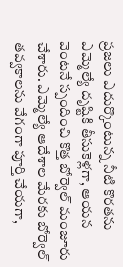ప్రజలు ఎదుర్కొంటున్న నీటి కొరతను ఎమ్మెల్యే దృష్టికి తీసుకెళ్లగా, ఆయన వెంటనే స్పందించి కొత్త బోర్వెల్ మంజూరు చేశారు. ఎమ్మెల్యే ఆదేశాల మేరకు బోర్వెల్ తవ్వకాలను వేగంగా పూర్తి చేయగా,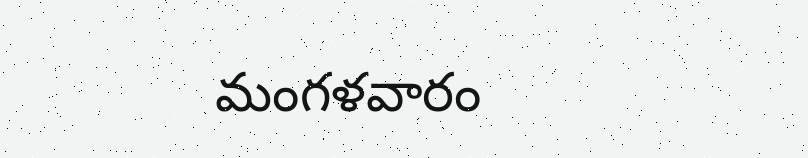మంగళవారం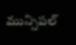మున్సిపల్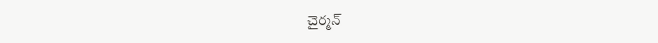చైర్మన్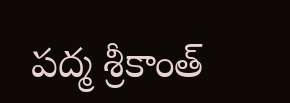పద్మ శ్రీకాంత్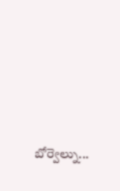బోర్వెల్ను...